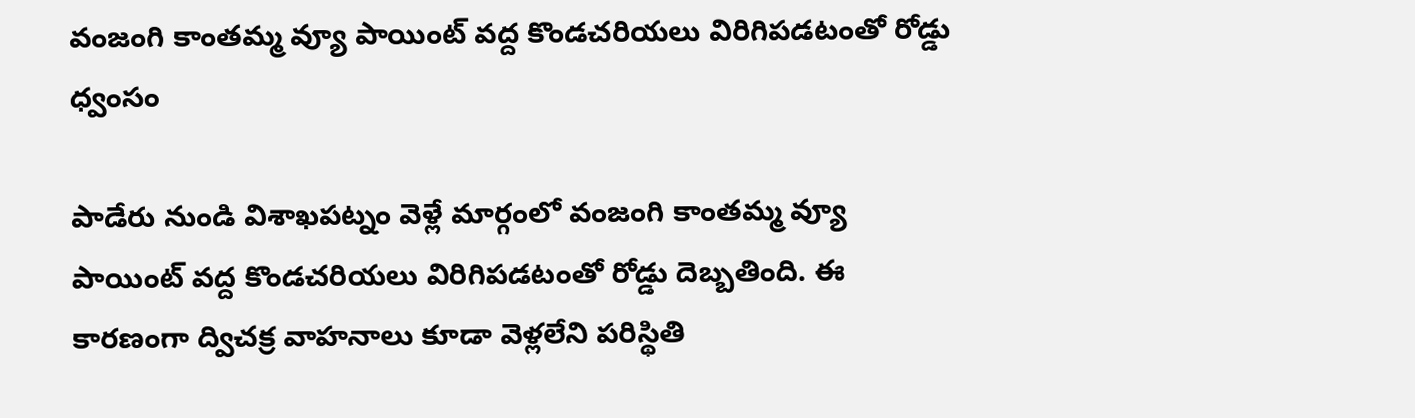వంజంగి కాంతమ్మ వ్యూ పాయింట్ వద్ద కొండచరియలు విరిగిపడటంతో రోడ్డు ధ్వంసం

పాడేరు నుండి విశాఖపట్నం వెళ్లే మార్గంలో వంజంగి కాంతమ్మ వ్యూ పాయింట్ వద్ద కొండచరియలు విరిగిపడటంతో రోడ్డు దెబ్బతింది. ఈ కారణంగా ద్విచక్ర వాహనాలు కూడా వెళ్లలేని పరిస్థితి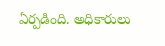ఏర్పడింది. అధికారులు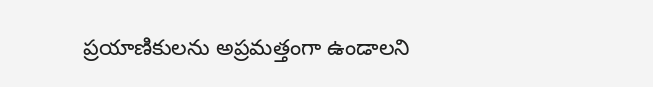ప్రయాణికులను అప్రమత్తంగా ఉండాలని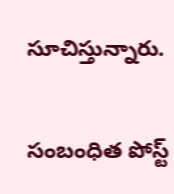సూచిస్తున్నారు.

సంబంధిత పోస్ట్